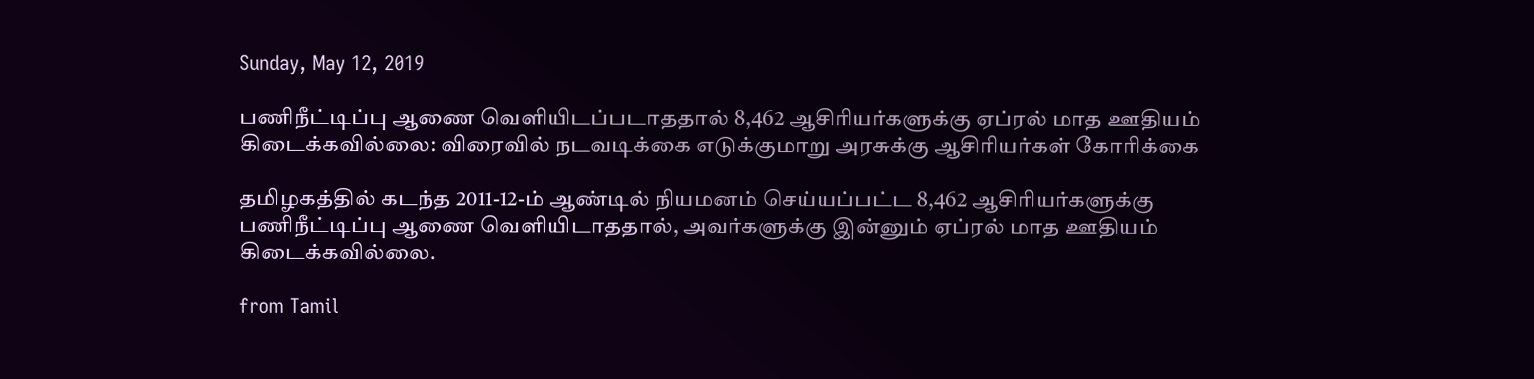Sunday, May 12, 2019

பணிநீட்டிப்பு ஆணை வெளியிடப்படாததால் 8,462 ஆசிரியர்களுக்கு ஏப்ரல் மாத ஊதியம் கிடைக்கவில்லை: விரைவில் நடவடிக்கை எடுக்குமாறு அரசுக்கு ஆசிரியர்கள் கோரிக்கை

தமிழகத்தில் கடந்த 2011-12-ம் ஆண்டில் நியமனம் செய்யப்பட்ட 8,462 ஆசிரியர்களுக்கு பணிநீட்டிப்பு ஆணை வெளியிடாததால், அவர்களுக்கு இன்னும் ஏப்ரல் மாத ஊதியம் கிடைக்கவில்லை.

from Tamil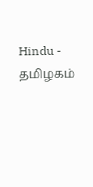Hindu - தமிழகம்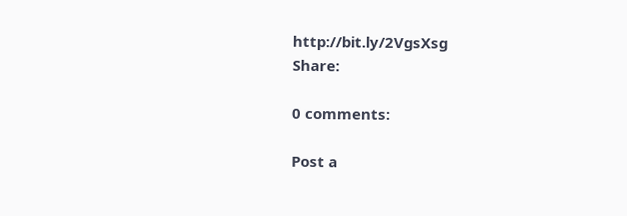http://bit.ly/2VgsXsg
Share:

0 comments:

Post a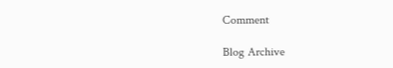Comment

Blog Archive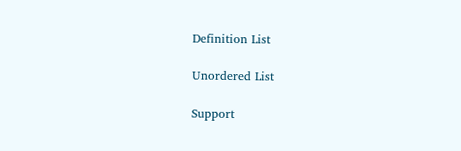Definition List

Unordered List

Support